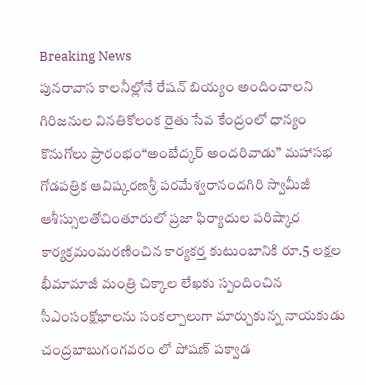Breaking News
పునరావాస కాలనీల్లోనే రేషన్ బియ్యం అందించాలని గిరిజనుల వినతికోలంక రైతు సేవ కేంద్రంలో ధాన్యం కొనుగోలు ప్రారంభం“అంబేద్కర్ అందరివాడు” మహాసభ గోడపత్రిక ఆవిష్కరణశ్రీ పరమేశ్వరానందగిరి స్వామీజీ ఆశీస్సులతోచింతూరులో ప్రజా ఫిర్యాదుల పరిష్కార కార్యక్రమంమరణించిన కార్యకర్త కుటుంబానికి రూ.5 లక్షల భీమామాజీ మంత్రి చిక్కాల లేఖకు స్పందించిన సీఎంసంక్షోభాలను సంకల్పాలుగా మార్చుకున్న నాయకుడు చంద్రబాబుగంగవరం లో పోషణ్ పక్వాడ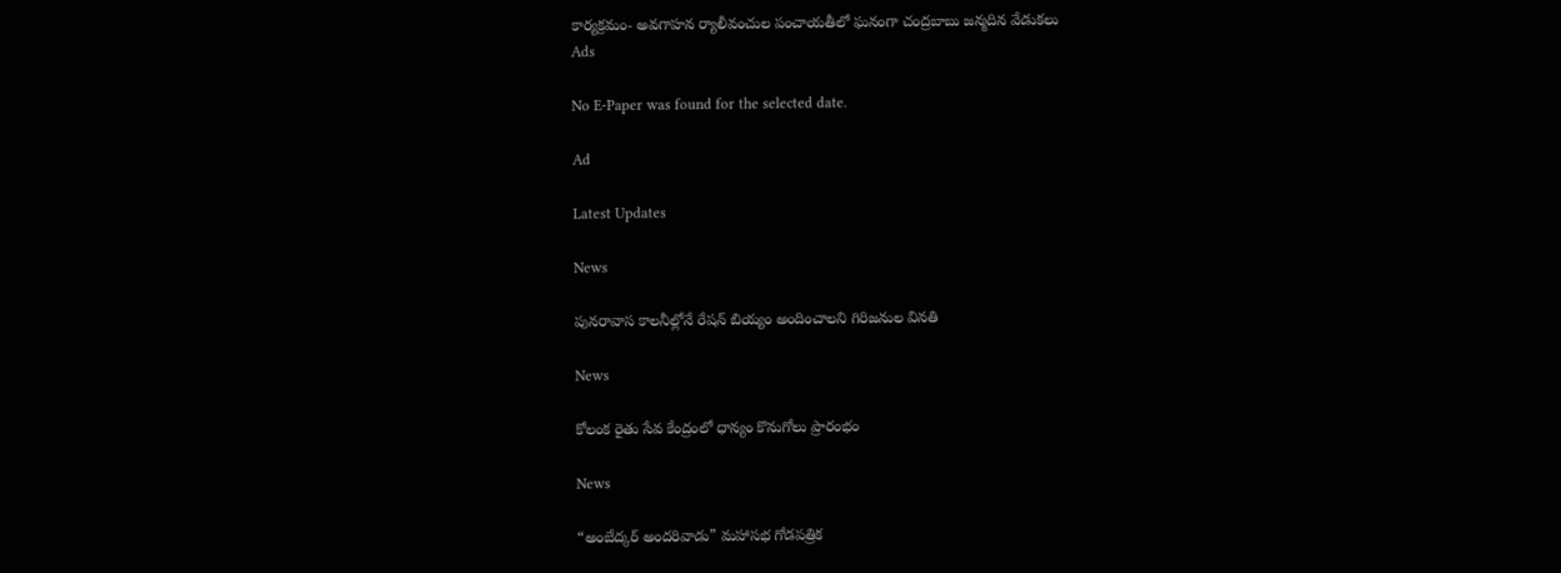కార్యక్రమం- అవగాహన ర్యాలీవంచుల పంచాయతీలో ఘనంగా చంద్రబాబు జన్మదిన వేడుకలు
Ads

No E-Paper was found for the selected date.

Ad

Latest Updates

News

పునరావాస కాలనీల్లోనే రేషన్ బియ్యం అందించాలని గిరిజనుల వినతి

News

కోలంక రైతు సేవ కేంద్రంలో ధాన్యం కొనుగోలు ప్రారంభం

News

“అంబేద్కర్ అందరివాడు” మహాసభ గోడపత్రిక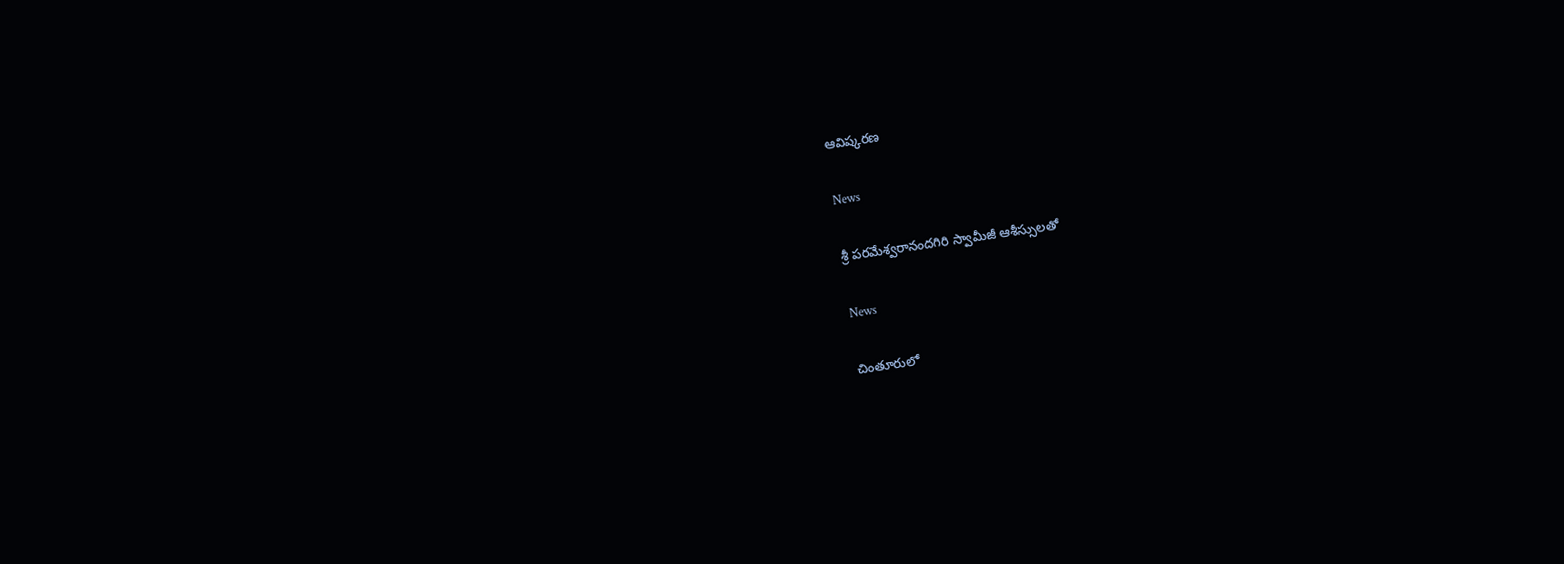ఆవిష్కరణ

News

శ్రీ పరమేశ్వరానందగిరి స్వామీజీ ఆశీస్సులతో

News

చింతూరులో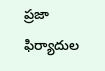ప్రజా ఫిర్యాదుల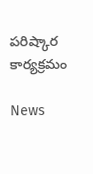పరిష్కార కార్యక్రమం

News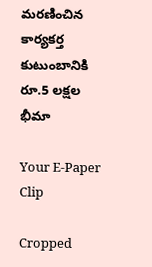మరణించిన కార్యకర్త కుటుంబానికి రూ.5 లక్షల భీమా

Your E-Paper Clip

Cropped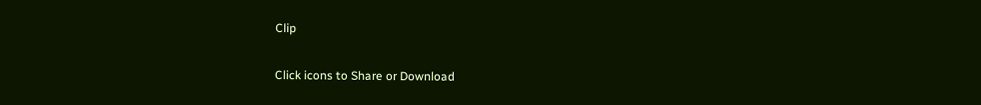Clip

Click icons to Share or Download